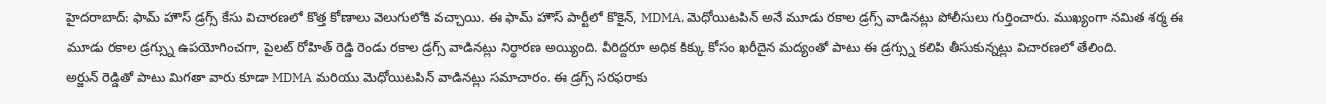హైదరాబాద్: ఫామ్ హౌస్ డ్రగ్స్ కేసు విచారణలో కొత్త కోణాలు వెలుగులోకి వచ్చాయి. ఈ ఫామ్ హౌస్ పార్టీలో కొకైన్, MDMA, మెధోయిటపిన్ అనే మూడు రకాల డ్రగ్స్ వాడినట్లు పోలీసులు గుర్తించారు. ముఖ్యంగా నమిత శర్మ ఈ మూడు రకాల డ్రగ్స్ను ఉపయోగించగా, పైలట్ రోహిత్ రెడ్డి రెండు రకాల డ్రగ్స్ వాడినట్లు నిర్ధారణ అయ్యింది. వీరిద్దరూ అధిక కిక్కు కోసం ఖరీదైన మద్యంతో పాటు ఈ డ్రగ్స్ను కలిపి తీసుకున్నట్లు విచారణలో తేలింది.
అర్జున్ రెడ్డితో పాటు మిగతా వారు కూడా MDMA మరియు మెధోయిటపిన్ వాడినట్లు సమాచారం. ఈ డ్రగ్స్ సరఫరాకు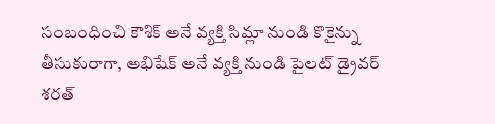సంబంధించి కౌశిక్ అనే వ్యక్తి సిమ్లా నుండి కొకైన్ను తీసుకురాగా, అభిషేక్ అనే వ్యక్తి నుండి పైలట్ డ్రైవర్ శరత్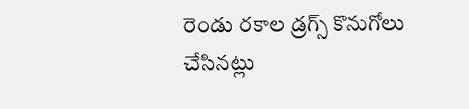రెండు రకాల డ్రగ్స్ కొనుగోలు చేసినట్లు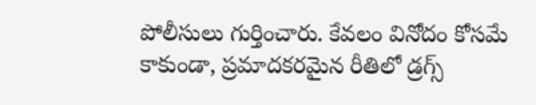పోలీసులు గుర్తించారు. కేవలం వినోదం కోసమే కాకుండా, ప్రమాదకరమైన రీతిలో డ్రగ్స్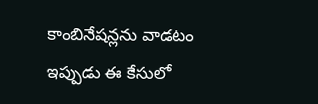కాంబినేషన్లను వాడటం ఇప్పుడు ఈ కేసులో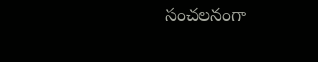సంచలనంగా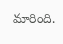మారింది.